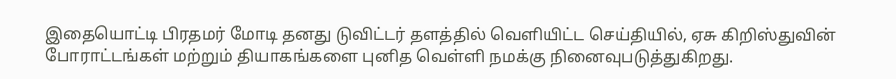இதையொட்டி பிரதமர் மோடி தனது டுவிட்டர் தளத்தில் வெளியிட்ட செய்தியில், ஏசு கிறிஸ்துவின் போராட்டங்கள் மற்றும் தியாகங்களை புனித வெள்ளி நமக்கு நினைவுபடுத்துகிறது.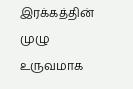இரக்கத்தின் முழு உருவமாக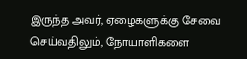இருந்த அவர், ஏழைகளுக்கு சேவை செய்வதிலும், நோயாளிகளை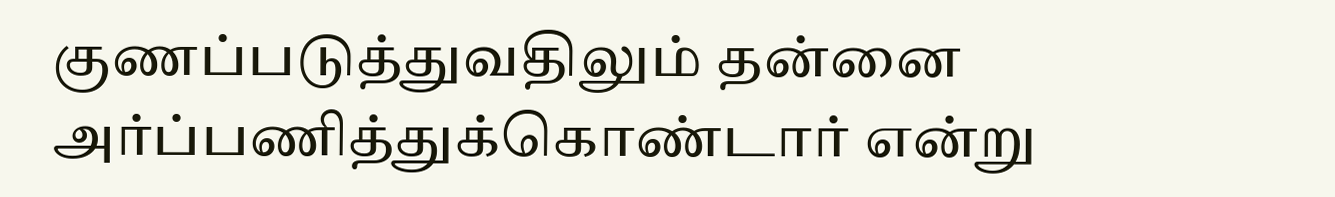குணப்படுத்துவதிலும் தன்னை அர்ப்பணித்துக்கொண்டார் என்று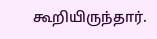கூறியிருந்தார்.